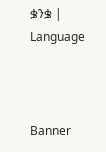ቌንቌ | Language



Banner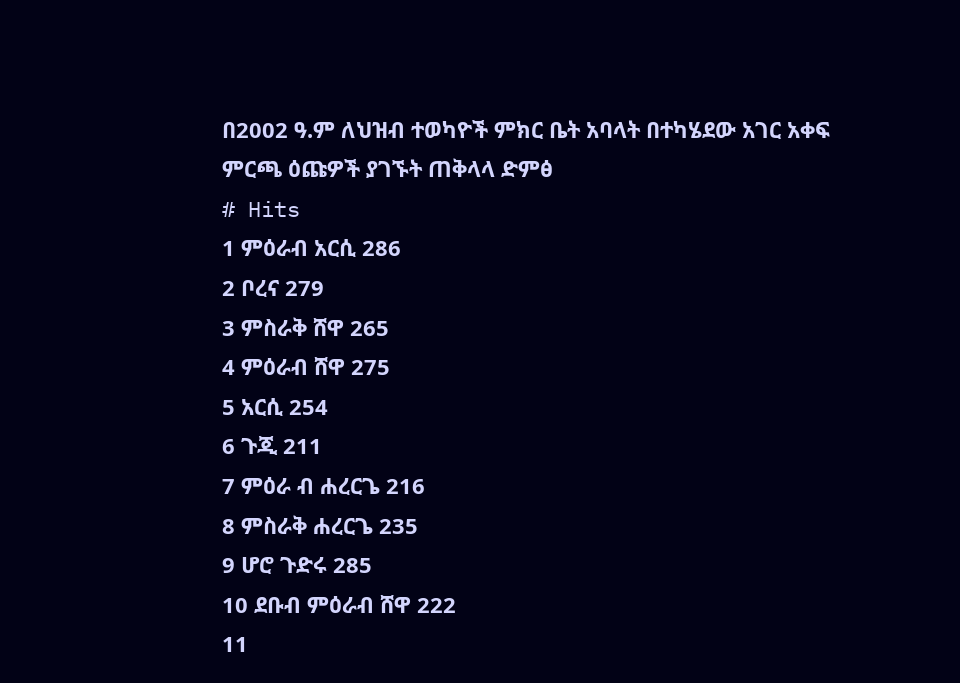በ2002 ዓ.ም ለህዝብ ተወካዮች ምክር ቤት አባላት በተካሄደው አገር አቀፍ ምርጫ ዕጩዎች ያገኙት ጠቅላላ ድምፅ
# Hits
1 ምዕራብ አርሲ 286
2 ቦረና 279
3 ምስራቅ ሸዋ 265
4 ምዕራብ ሸዋ 275
5 አርሲ 254
6 ጉጂ 211
7 ምዕራ ብ ሐረርጌ 216
8 ምስራቅ ሐረርጌ 235
9 ሆሮ ጉድሩ 285
10 ደቡብ ምዕራብ ሸዋ 222
11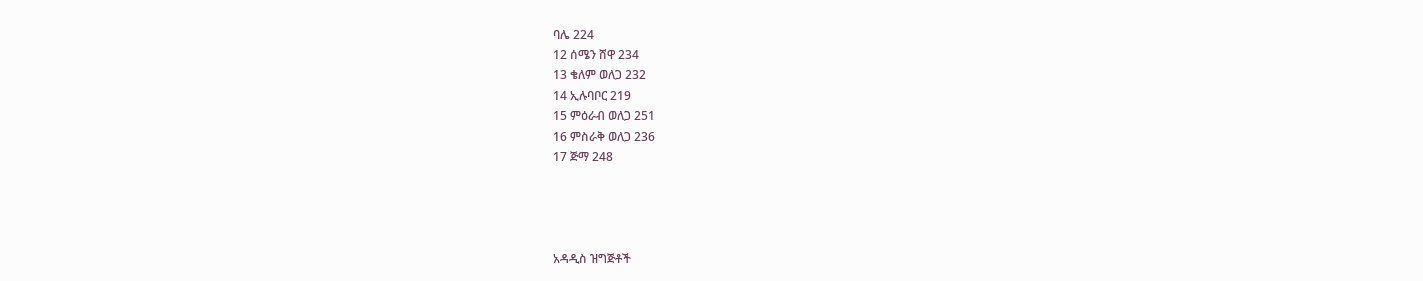ባሌ 224
12 ሰሜን ሸዋ 234
13 ቄለም ወለጋ 232
14 ኢሉባቦር 219
15 ምዕራብ ወለጋ 251
16 ምስራቅ ወለጋ 236
17 ጅማ 248




አዳዲስ ዝግጅቶች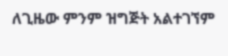ለጊዜው ምንም ዝግጅት አልተገኘም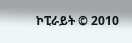ኮፒራይት © 2010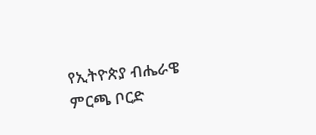የኢትዮጵያ ብሔራዌ ምርጫ ቦርድ